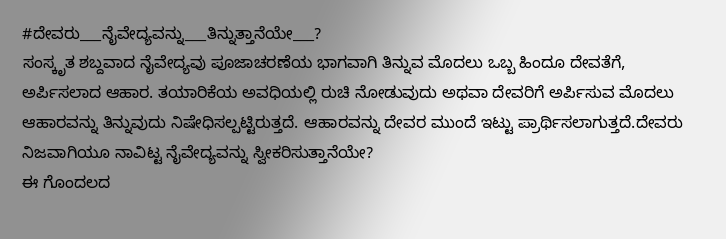#ದೇವರು___ನೈವೇದ್ಯವನ್ನು___ತಿನ್ನುತ್ತಾನೆಯೇ___?
ಸಂಸ್ಕೃತ ಶಬ್ದವಾದ ನೈವೇದ್ಯವು ಪೂಜಾಚರಣೆಯ ಭಾಗವಾಗಿ ತಿನ್ನುವ ಮೊದಲು ಒಬ್ಬ ಹಿಂದೂ ದೇವತೆಗೆ, ಅರ್ಪಿಸಲಾದ ಆಹಾರ. ತಯಾರಿಕೆಯ ಅವಧಿಯಲ್ಲಿ ರುಚಿ ನೋಡುವುದು ಅಥವಾ ದೇವರಿಗೆ ಅರ್ಪಿಸುವ ಮೊದಲು ಆಹಾರವನ್ನು ತಿನ್ನುವುದು ನಿಷೇಧಿಸಲ್ಪಟ್ಟಿರುತ್ತದೆ. ಆಹಾರವನ್ನು ದೇವರ ಮುಂದೆ ಇಟ್ಟು ಪ್ರಾರ್ಥಿಸಲಾಗುತ್ತದೆ.ದೇವರು ನಿಜವಾಗಿಯೂ ನಾವಿಟ್ಟ ನೈವೇದ್ಯವನ್ನು ಸ್ವೀಕರಿಸುತ್ತಾನೆಯೇ?
ಈ ಗೊಂದಲದ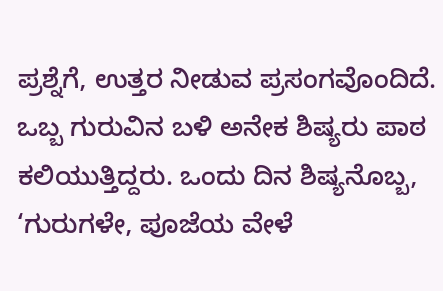ಪ್ರಶ್ನೆಗೆ, ಉತ್ತರ ನೀಡುವ ಪ್ರಸಂಗವೊಂದಿದೆ.
ಒಬ್ಬ ಗುರುವಿನ ಬಳಿ ಅನೇಕ ಶಿಷ್ಯರು ಪಾಠ ಕಲಿಯುತ್ತಿದ್ದರು. ಒಂದು ದಿನ ಶಿಷ್ಯನೊಬ್ಬ, ‘ಗುರುಗಳೇ, ಪೂಜೆಯ ವೇಳೆ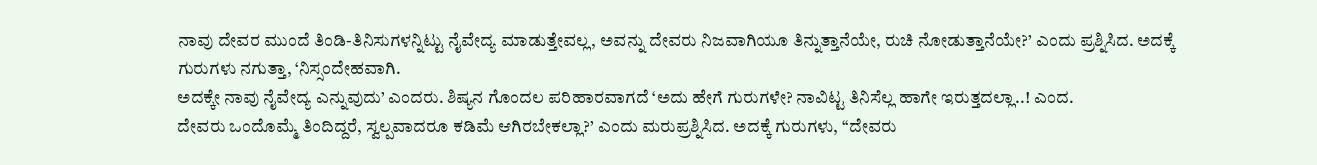ನಾವು ದೇವರ ಮುಂದೆ ತಿಂಡಿ-ತಿನಿಸುಗಳನ್ನಿಟ್ಟು ನೈವೇದ್ಯ ಮಾಡುತ್ತೇವಲ್ಲ, ಅವನ್ನು ದೇವರು ನಿಜವಾಗಿಯೂ ತಿನ್ನುತ್ತಾನೆಯೇ, ರುಚಿ ನೋಡುತ್ತಾನೆಯೇ?’ ಎಂದು ಪ್ರಶ್ನಿಸಿದ. ಅದಕ್ಕೆ ಗುರುಗಳು ನಗುತ್ತಾ, ‘ನಿಸ್ಸಂದೇಹವಾಗಿ.
ಅದಕ್ಕೇ ನಾವು ನೈವೇದ್ಯ ಎನ್ನುವುದು’ ಎಂದರು. ಶಿಷ್ಯನ ಗೊಂದಲ ಪರಿಹಾರವಾಗದೆ ‘ಅದು ಹೇಗೆ ಗುರುಗಳೇ? ನಾವಿಟ್ಟ ತಿನಿಸೆಲ್ಲ ಹಾಗೇ ಇರುತ್ತದಲ್ಲಾ..! ಎಂದ.
ದೇವರು ಒಂದೊಮ್ಮೆ ತಿಂದಿದ್ದರೆ, ಸ್ವಲ್ಪವಾದರೂ ಕಡಿಮೆ ಆಗಿರಬೇಕಲ್ಲಾ?’ ಎಂದು ಮರುಪ್ರಶ್ನಿಸಿದ. ಅದಕ್ಕೆ ಗುರುಗಳು, ‘‘ದೇವರು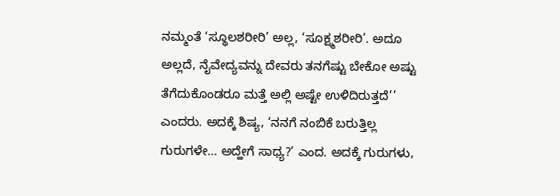ನಮ್ಮಂತೆ ‘ಸ್ಥೂಲಶರೀರಿ’ ಅಲ್ಲ, ‘ಸೂಕ್ಷ್ಮಶರೀರಿ’. ಅದೂ ಅಲ್ಲದೆ, ನೈವೇದ್ಯವನ್ನು ದೇವರು ತನಗೆಷ್ಟು ಬೇಕೋ ಅಷ್ಟು ತೆಗೆದುಕೊಂಡರೂ ಮತ್ತೆ ಅಲ್ಲಿ ಅಷ್ಟೇ ಉಳಿದಿರುತ್ತದೆ’’ ಎಂದರು. ಅದಕ್ಕೆ ಶಿಷ್ಯ, ‘ನನಗೆ ನಂಬಿಕೆ ಬರುತ್ತಿಲ್ಲ ಗುರುಗಳೇ… ಅದ್ಹೇಗೆ ಸಾಧ್ಯ?’ ಎಂದ. ಅದಕ್ಕೆ ಗುರುಗಳು,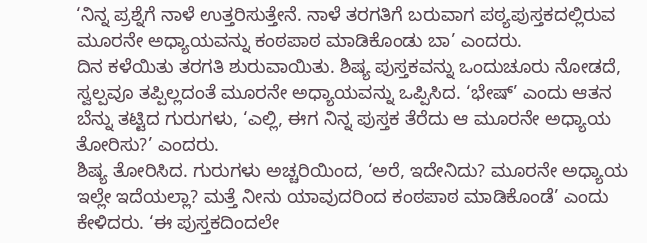‘ನಿನ್ನ ಪ್ರಶ್ನೆಗೆ ನಾಳೆ ಉತ್ತರಿಸುತ್ತೇನೆ. ನಾಳೆ ತರಗತಿಗೆ ಬರುವಾಗ ಪಠ್ಯಪುಸ್ತಕದಲ್ಲಿರುವ ಮೂರನೇ ಅಧ್ಯಾಯವನ್ನು ಕಂಠಪಾಠ ಮಾಡಿಕೊಂಡು ಬಾ’ ಎಂದರು.
ದಿನ ಕಳೆಯಿತು ತರಗತಿ ಶುರುವಾಯಿತು. ಶಿಷ್ಯ ಪುಸ್ತಕವನ್ನು ಒಂದುಚೂರು ನೋಡದೆ, ಸ್ವಲ್ಪವೂ ತಪ್ಪಿಲ್ಲದಂತೆ ಮೂರನೇ ಅಧ್ಯಾಯವನ್ನು ಒಪ್ಪಿಸಿದ. ‘ಭೇಷ್’ ಎಂದು ಆತನ ಬೆನ್ನು ತಟ್ಟಿದ ಗುರುಗಳು, ‘ಎಲ್ಲಿ, ಈಗ ನಿನ್ನ ಪುಸ್ತಕ ತೆರೆದು ಆ ಮೂರನೇ ಅಧ್ಯಾಯ ತೋರಿಸು?’ ಎಂದರು.
ಶಿಷ್ಯ ತೋರಿಸಿದ. ಗುರುಗಳು ಅಚ್ಚರಿಯಿಂದ, ‘ಅರೆ, ಇದೇನಿದು? ಮೂರನೇ ಅಧ್ಯಾಯ ಇಲ್ಲೇ ಇದೆಯಲ್ಲಾ? ಮತ್ತೆ ನೀನು ಯಾವುದರಿಂದ ಕಂಠಪಾಠ ಮಾಡಿಕೊಂಡೆ’ ಎಂದು ಕೇಳಿದರು. ‘ಈ ಪುಸ್ತಕದಿಂದಲೇ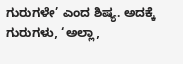ಗುರುಗಳೇ’ ಎಂದ ಶಿಷ್ಯ. ಅದಕ್ಕೆ ಗುರುಗಳು, ‘ಅಲ್ಲಾ,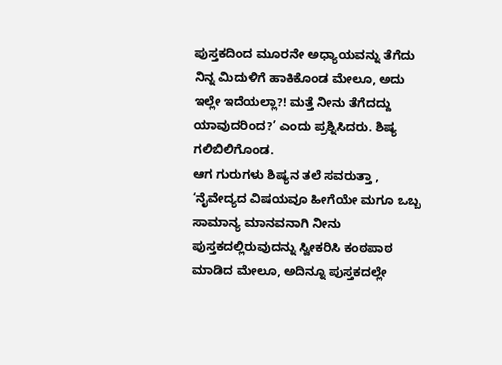ಪುಸ್ತಕದಿಂದ ಮೂರನೇ ಅಧ್ಯಾಯವನ್ನು ತೆಗೆದು ನಿನ್ನ ಮಿದುಳಿಗೆ ಹಾಕಿಕೊಂಡ ಮೇಲೂ, ಅದು ಇಲ್ಲೇ ಇದೆಯಲ್ಲಾ?! ಮತ್ತೆ ನೀನು ತೆಗೆದದ್ದು ಯಾವುದರಿಂದ?’ ಎಂದು ಪ್ರಶ್ನಿಸಿದರು. ಶಿಷ್ಯ ಗಲಿಬಿಲಿಗೊಂಡ.
ಆಗ ಗುರುಗಳು ಶಿಷ್ಯನ ತಲೆ ಸವರುತ್ತಾ , ‘ನೈವೇದ್ಯದ ವಿಷಯವೂ ಹೀಗೆಯೇ ಮಗೂ ಒಬ್ಬ ಸಾಮಾನ್ಯ ಮಾನವನಾಗಿ ನೀನು ಪುಸ್ತಕದಲ್ಲಿರುವುದನ್ನು ಸ್ವೀಕರಿಸಿ ಕಂಠಪಾಠ ಮಾಡಿದ ಮೇಲೂ, ಅದಿನ್ನೂ ಪುಸ್ತಕದಲ್ಲೇ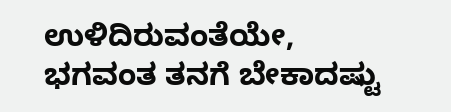ಉಳಿದಿರುವಂತೆಯೇ, ಭಗವಂತ ತನಗೆ ಬೇಕಾದಷ್ಟು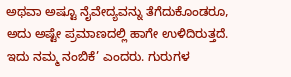ಅಥವಾ ಅಷ್ಟೂ ನೈವೇದ್ಯವನ್ನು ತೆಗೆದುಕೊಂಡರೂ, ಅದು ಅಷ್ಟೇ ಪ್ರಮಾಣದಲ್ಲಿ ಹಾಗೇ ಉಳಿದಿರುತ್ತದೆ. ಇದು ನಮ್ಮ ನಂಬಿಕೆ’ ಎಂದರು. ಗುರುಗಳ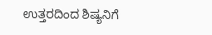ಉತ್ತರದಿಂದ ಶಿಷ್ಯನಿಗೆ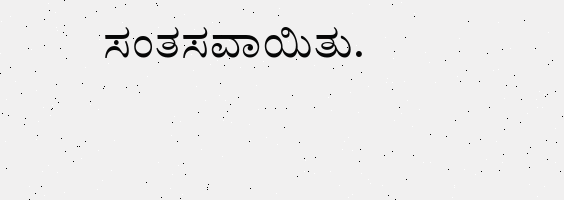ಸಂತಸವಾಯಿತು.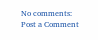No comments:
Post a Comment